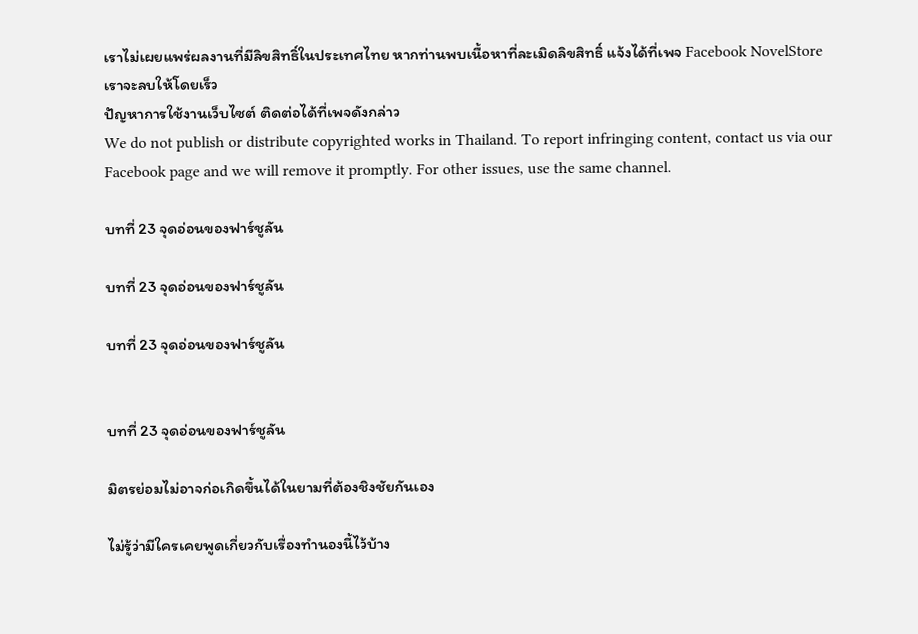เราไม่เผยแพร่ผลงานที่มีลิขสิทธิ์ในประเทศไทย หากท่านพบเนื้อหาที่ละเมิดลิขสิทธิ์ แจ้งได้ที่เพจ Facebook NovelStore เราจะลบให้โดยเร็ว
ปัญหาการใช้งานเว็บไซต์ ติดต่อได้ที่เพจดังกล่าว
We do not publish or distribute copyrighted works in Thailand. To report infringing content, contact us via our Facebook page and we will remove it promptly. For other issues, use the same channel.

บทที่ 23 จุดอ่อนของฟาร์ชูลัน

บทที่ 23 จุดอ่อนของฟาร์ชูลัน

บทที่ 23 จุดอ่อนของฟาร์ชูลัน


บทที่ 23 จุดอ่อนของฟาร์ชูลัน

มิตรย่อมไม่อาจก่อเกิดขึ้นได้ในยามที่ต้องชิงชัยกันเอง

ไม่รู้ว่ามีใครเคยพูดเกี่ยวกับเรื่องทำนองนี้ไว้บ้าง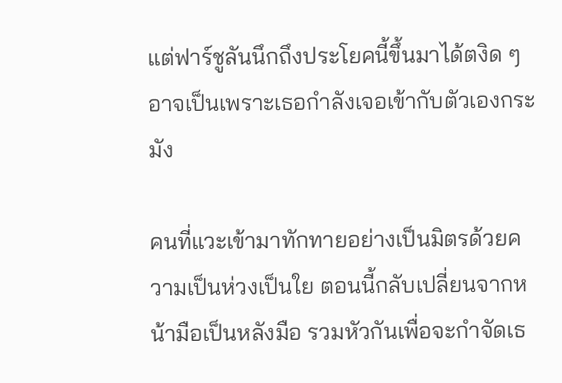แต่ฟาร์ชูลันนึกถึงประโยคนี้ขึ้นมาได้ตงิด ๆ อาจเป็นเพราะเธอกำลังเจอเข้ากับตัวเองกระมัง

คนที่แวะเข้ามาทักทายอย่างเป็นมิตรด้วยความเป็นห่วงเป็นใย ตอนนี้กลับเปลี่ยนจากหน้ามือเป็นหลังมือ รวมหัวกันเพื่อจะกำจัดเธ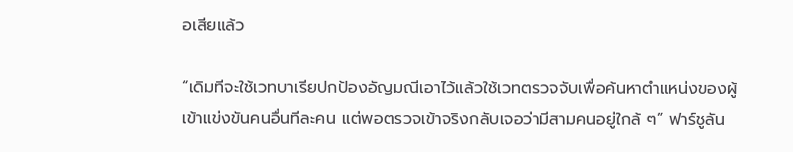อเสียแล้ว

“เดิมทีจะใช้เวทบาเรียปกป้องอัญมณีเอาไว้แล้วใช้เวทตรวจจับเพื่อค้นหาตำแหน่งของผู้เข้าแข่งขันคนอื่นทีละคน แต่พอตรวจเข้าจริงกลับเจอว่ามีสามคนอยู่ใกล้ ๆ” ฟาร์ชูลัน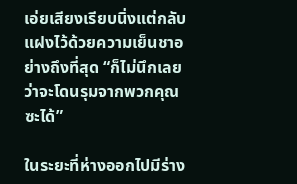เอ่ยเสียงเรียบนิ่งแต่กลับแฝงไว้ด้วยความเย็นชาอย่างถึงที่สุด “ก็ไม่นึกเลยว่าจะโดนรุมจากพวกคุณซะได้”

ในระยะที่ห่างออกไปมีร่าง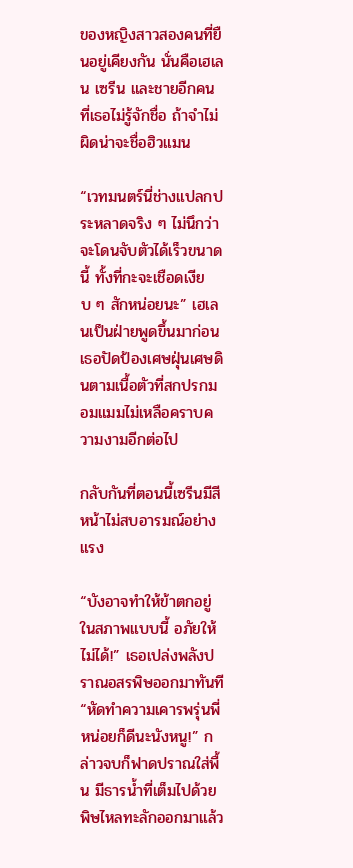ของหญิงสาวสองคนที่ยืนอยู่เคียงกัน นั่นคือเฮเลน เซรีน และชายอีกคนที่เธอไม่รู้จักชื่อ ถ้าจำไม่ผิดน่าจะชื่อฮิวแมน

“เวทมนตร์นี่ช่างแปลกประหลาดจริง ๆ ไม่นึกว่าจะโดนจับตัวได้เร็วขนาดนี้ ทั้งที่กะจะเชือดเงียบ ๆ สักหน่อยนะ” เฮเลนเป็นฝ่ายพูดขึ้นมาก่อน เธอปัดป้องเศษฝุ่นเศษดินตามเนื้อตัวที่สกปรกมอมแมมไม่เหลือคราบความงามอีกต่อไป

กลับกันที่ตอนนี้เซรีนมีสีหน้าไม่สบอารมณ์อย่างแรง

“บังอาจทำให้ข้าตกอยู่ในสภาพแบบนี้ อภัยให้ไม่ได้!” เธอเปล่งพลังปราณอสรพิษออกมาทันที “หัดทำความเคารพรุ่นพี่หน่อยก็ดีนะนังหนู!” กล่าวจบก็ฟาดปราณใส่พื้น มีธารน้ำที่เต็มไปด้วยพิษไหลทะลักออกมาแล้ว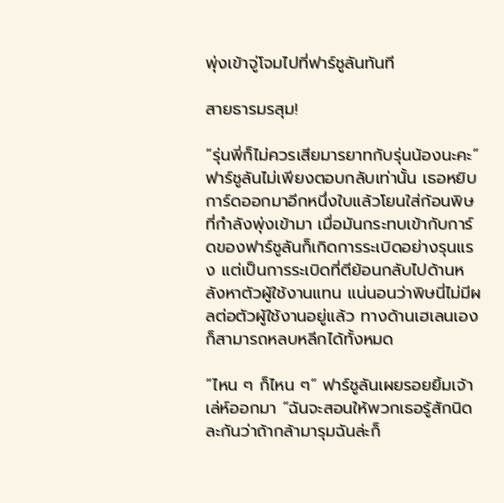พุ่งเข้าจู่โจมไปที่ฟาร์ชูลันทันที

สายธารมรสุม!

“รุ่นพี่ก็ไม่ควรเสียมารยาทกับรุ่นน้องนะคะ” ฟาร์ชูลันไม่เพียงตอบกลับเท่านั้น เธอหยิบการ์ดออกมาอีกหนึ่งใบแล้วโยนใส่ก้อนพิษที่กำลังพุ่งเข้ามา เมื่อมันกระทบเข้ากับการ์ดของฟาร์ชูลันก็เกิดการระเบิดอย่างรุนแรง แต่เป็นการระเบิดที่ตีย้อนกลับไปด้านหลังหาตัวผู้ใช้งานแทน แน่นอนว่าพิษนี่ไม่มีผลต่อตัวผู้ใช้งานอยู่แล้ว ทางด้านเฮเลนเองก็สามารถหลบหลีกได้ทั้งหมด

“ไหน ๆ ก็ไหน ๆ” ฟาร์ชูลันเผยรอยยิ้มเจ้าเล่ห์ออกมา “ฉันจะสอนให้พวกเธอรู้สักนิดละกันว่าถ้ากล้ามารุมฉันล่ะก็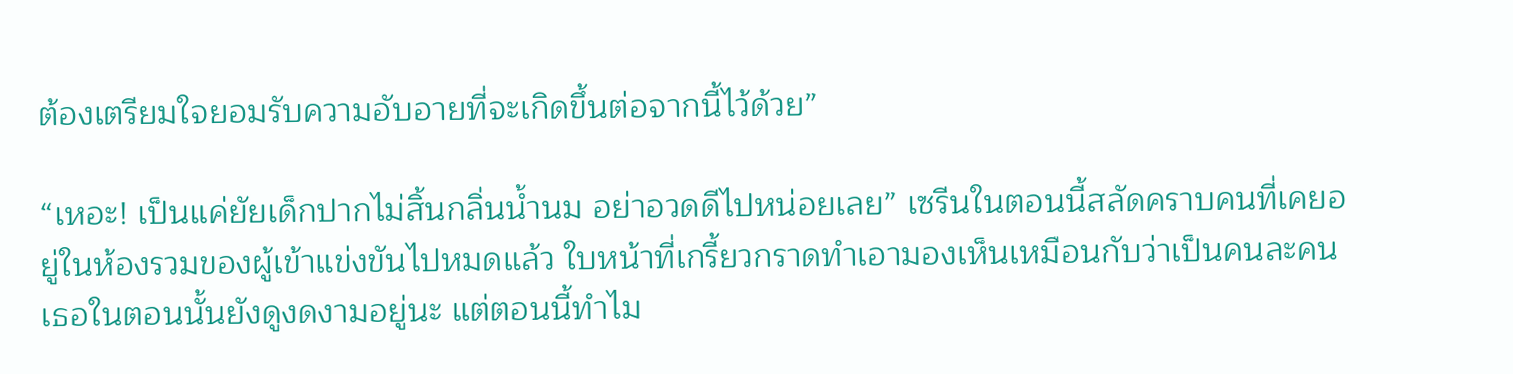ต้องเตรียมใจยอมรับความอับอายที่จะเกิดขึ้นต่อจากนี้ไว้ด้วย”

“เหอะ! เป็นแค่ยัยเด็กปากไม่สิ้นกลิ่นน้ำนม อย่าอวดดีไปหน่อยเลย” เซรีนในตอนนี้สลัดคราบคนที่เคยอยู่ในห้องรวมของผู้เข้าแข่งขันไปหมดแล้ว ใบหน้าที่เกรี้ยวกราดทำเอามองเห็นเหมือนกับว่าเป็นคนละคน เธอในตอนนั้นยังดูงดงามอยู่นะ แต่ตอนนี้ทำไม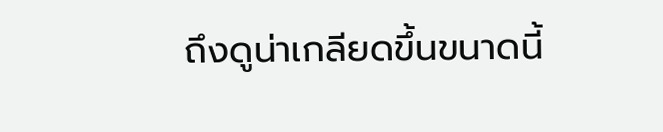ถึงดูน่าเกลียดขึ้นขนาดนี้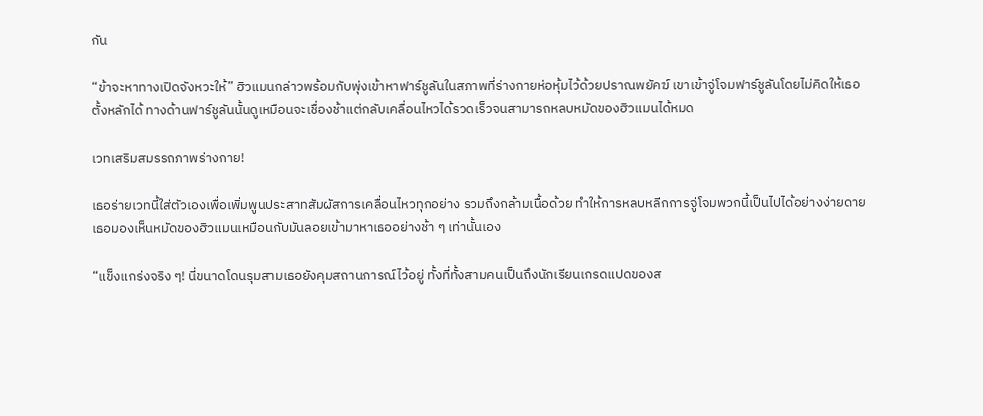กัน

“ข้าจะหาทางเปิดจังหวะให้” ฮิวแมนกล่าวพร้อมกับพุ่งเข้าหาฟาร์ชูลันในสภาพที่ร่างกายห่อหุ้มไว้ด้วยปราณพยัคฆ์ เขาเข้าจู่โจมฟาร์ชูลันโดยไม่คิดให้เธอตั้งหลักได้ ทางด้านฟาร์ชูลันนั้นดูเหมือนจะเชื่องช้าแต่กลับเคลื่อนไหวได้รวดเร็วจนสามารถหลบหมัดของฮิวแมนได้หมด

เวทเสริมสมรรถภาพร่างกาย!

เธอร่ายเวทนี้ใส่ตัวเองเพื่อเพิ่มพูนประสาทสัมผัสการเคลื่อนไหวทุกอย่าง รวมถึงกล้ามเนื้อด้วย ทำให้การหลบหลีกการจู่โจมพวกนี้เป็นไปได้อย่างง่ายดาย เธอมองเห็นหมัดของฮิวแมนเหมือนกับมันลอยเข้ามาหาเธออย่างช้า ๆ เท่านั้นเอง

“แข็งแกร่งจริง ๆ! นี่ขนาดโดนรุมสามเธอยังคุมสถานการณ์ไว้อยู่ ทั้งที่ทั้งสามคนเป็นถึงนักเรียนเกรดแปดของส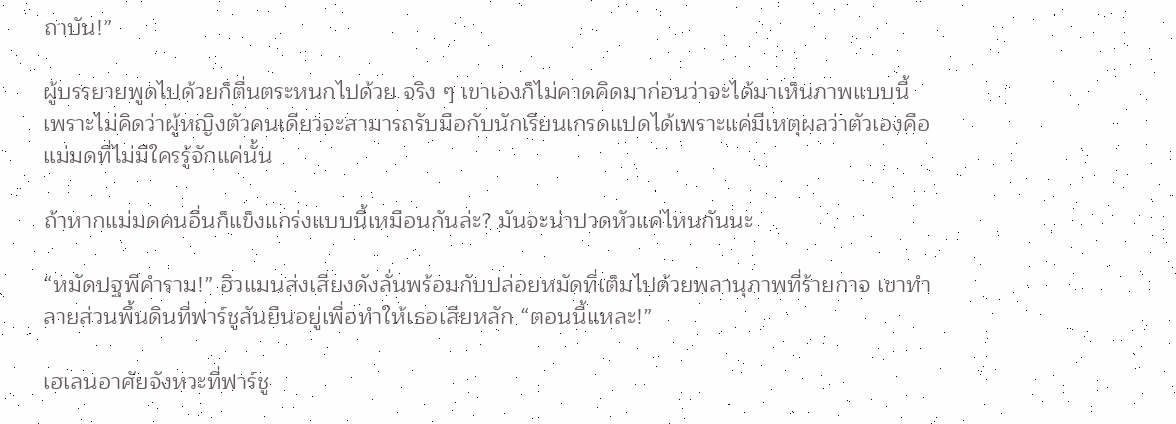ถาบัน!”

ผู้บรรยายพูดไปด้วยก็ตื่นตระหนกไปด้วย จริง ๆ เขาเองก็ไม่คาดคิดมาก่อนว่าจะได้มาเห็นภาพแบบนี้ เพราะไม่คิดว่าผู้หญิงตัวคนเดียวจะสามารถรับมือกับนักเรียนเกรดแปดได้เพราะแค่มีเหตุผลว่าตัวเองคือแม่มดที่ไม่มีใครรู้จักแค่นั้น

ถ้าหากแม่มดคนอื่นก็แข็งแกร่งแบบนี้เหมือนกันล่ะ? มันจะน่าปวดหัวแค่ไหนกันนะ

“หมัดปฐพีคำราม!” ฮิวแมนส่งเสียงดังลั่นพร้อมกับปล่อยหมัดที่เต็มไปด้วยพลานุภาพที่ร้ายกาจ เขาทำลายส่วนพื้นดินที่ฟาร์ชูลันยืนอยู่เพื่อทำให้เธอเสียหลัก “ตอนนี้แหละ!”

เฮเลนอาศัยจังหวะที่ฟาร์ชู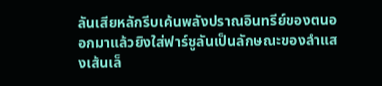ลันเสียหลักรีบเค้นพลังปราณอินทรีย์ของตนออกมาแล้วยิงใส่ฟาร์ชูลันเป็นลักษณะของลำแสงเส้นเล็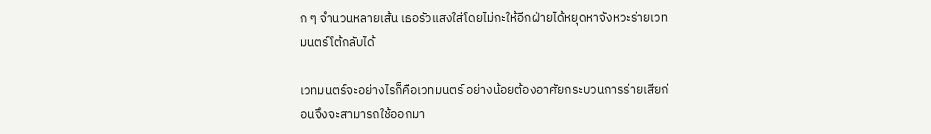ก ๆ จำนวนหลายเส้น เธอรัวแสงใส่โดยไม่กะให้อีกฝ่ายได้หยุดหาจังหวะร่ายเวทมนตร์โต้กลับได้

เวทมนตร์จะอย่างไรก็คือเวทมนตร์ อย่างน้อยต้องอาศัยกระบวนการร่ายเสียก่อนจึงจะสามารถใช้ออกมา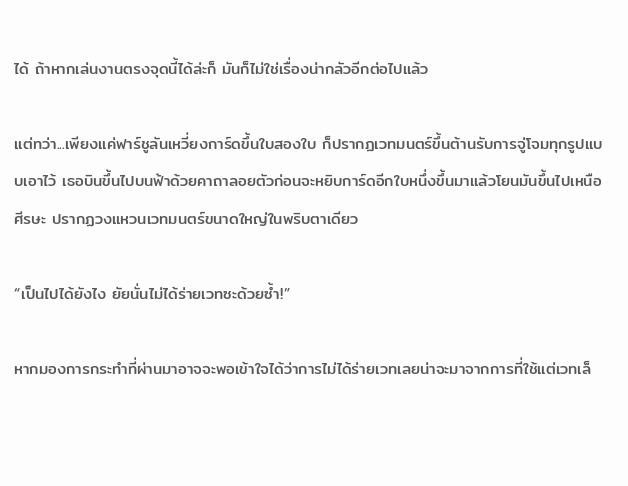ได้ ถ้าหากเล่นงานตรงจุดนี้ได้ล่ะก็ มันก็ไม่ใช่เรื่องน่ากลัวอีกต่อไปแล้ว

แต่ทว่า...เพียงแค่ฟาร์ชูลันเหวี่ยงการ์ดขึ้นใบสองใบ ก็ปรากฏเวทมนตร์ขึ้นต้านรับการจู่โจมทุกรูปแบบเอาไว้ เธอบินขึ้นไปบนฟ้าด้วยคาถาลอยตัวก่อนจะหยิบการ์ดอีกใบหนึ่งขึ้นมาแล้วโยนมันขึ้นไปเหนือศีรษะ ปรากฏวงแหวนเวทมนตร์ขนาดใหญ่ในพริบตาเดียว

“เป็นไปได้ยังไง ยัยนั่นไม่ได้ร่ายเวทซะด้วยซ้ำ!”

หากมองการกระทำที่ผ่านมาอาจจะพอเข้าใจได้ว่าการไม่ได้ร่ายเวทเลยน่าจะมาจากการที่ใช้แต่เวทเล็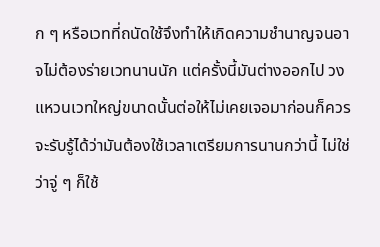ก ๆ หรือเวทที่ถนัดใช้จึงทำให้เกิดความชำนาญจนอาจไม่ต้องร่ายเวทนานนัก แต่ครั้งนี้มันต่างออกไป วงแหวนเวทใหญ่ขนาดนั้นต่อให้ไม่เคยเจอมาก่อนก็ควรจะรับรู้ได้ว่ามันต้องใช้เวลาเตรียมการนานกว่านี้ ไม่ใช่ว่าจู่ ๆ ก็ใช้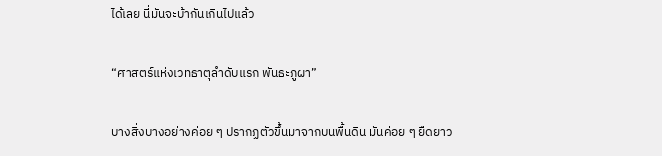ได้เลย นี่มันจะบ้ากันเกินไปแล้ว

“ศาสตร์แห่งเวทธาตุลำดับแรก พันธะภูผา”

บางสิ่งบางอย่างค่อย ๆ ปรากฏตัวขึ้นมาจากบนพื้นดิน มันค่อย ๆ ยืดยาว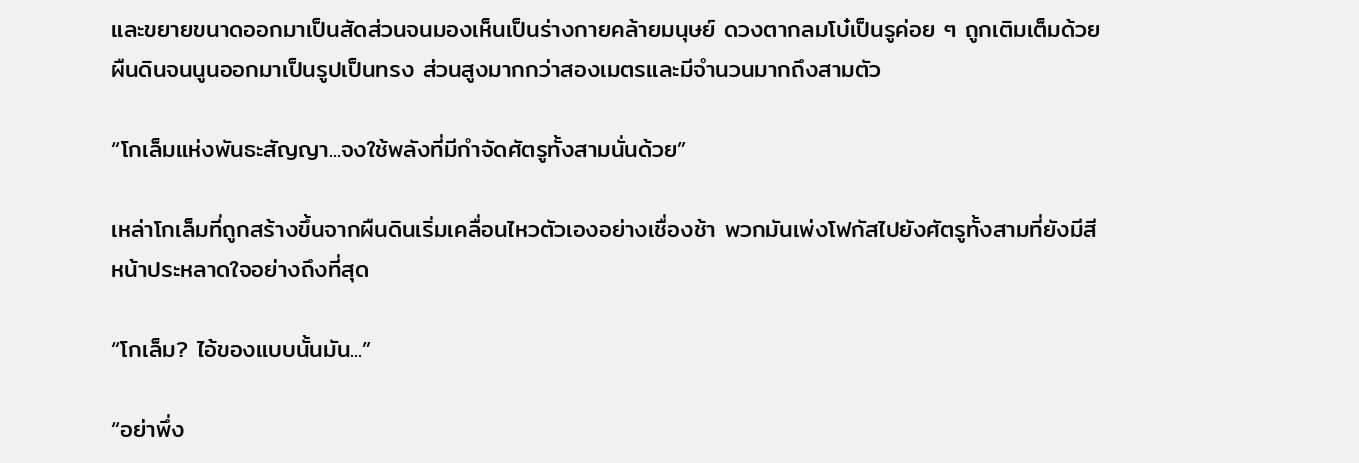และขยายขนาดออกมาเป็นสัดส่วนจนมองเห็นเป็นร่างกายคล้ายมนุษย์ ดวงตากลมโบ๋เป็นรูค่อย ๆ ถูกเติมเต็มด้วยผืนดินจนนูนออกมาเป็นรูปเป็นทรง ส่วนสูงมากกว่าสองเมตรและมีจำนวนมากถึงสามตัว

“โกเล็มแห่งพันธะสัญญา...จงใช้พลังที่มีกำจัดศัตรูทั้งสามนั่นด้วย”

เหล่าโกเล็มที่ถูกสร้างขึ้นจากผืนดินเริ่มเคลื่อนไหวตัวเองอย่างเชื่องช้า พวกมันเพ่งโฟกัสไปยังศัตรูทั้งสามที่ยังมีสีหน้าประหลาดใจอย่างถึงที่สุด

“โกเล็ม? ไอ้ของแบบนั้นมัน...”

“อย่าพึ่ง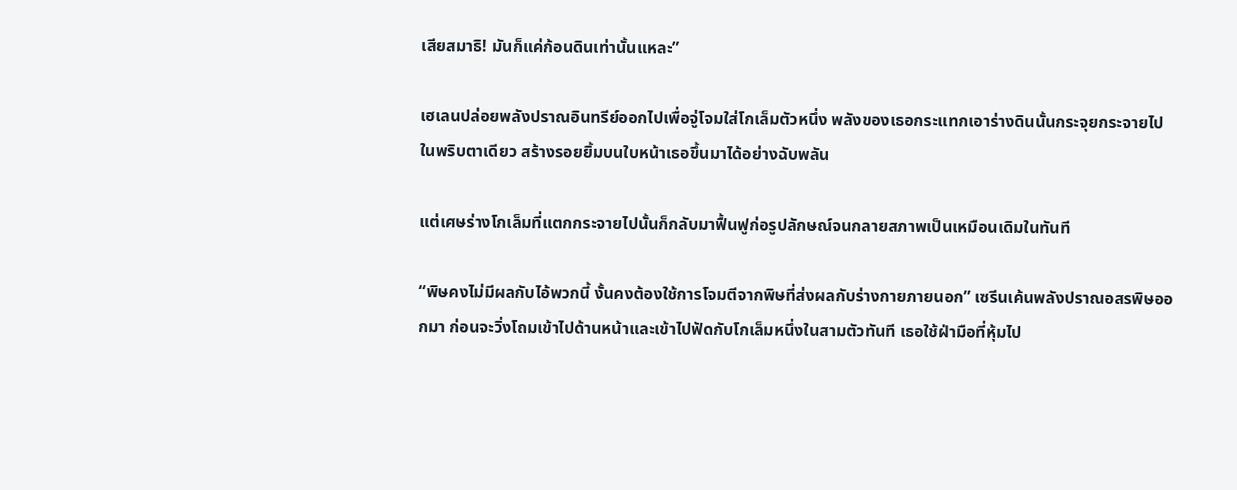เสียสมาธิ! มันก็แค่ก้อนดินเท่านั้นแหละ”

เฮเลนปล่อยพลังปราณอินทรีย์ออกไปเพื่อจู่โจมใส่โกเล็มตัวหนึ่ง พลังของเธอกระแทกเอาร่างดินนั้นกระจุยกระจายไปในพริบตาเดียว สร้างรอยยิ้มบนใบหน้าเธอขึ้นมาได้อย่างฉับพลัน

แต่เศษร่างโกเล็มที่แตกกระจายไปนั้นก็กลับมาฟื้นฟูก่อรูปลักษณ์จนกลายสภาพเป็นเหมือนเดิมในทันที

“พิษคงไม่มีผลกับไอ้พวกนี้ งั้นคงต้องใช้การโจมตีจากพิษที่ส่งผลกับร่างกายภายนอก” เซรีนเค้นพลังปราณอสรพิษออกมา ก่อนจะวิ่งโถมเข้าไปด้านหน้าและเข้าไปฟัดกับโกเล็มหนึ่งในสามตัวทันที เธอใช้ฝ่ามือที่หุ้มไป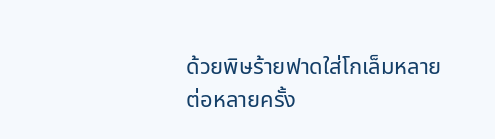ด้วยพิษร้ายฟาดใส่โกเล็มหลายต่อหลายครั้ง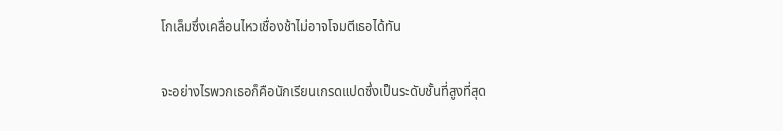โกเล็มซึ่งเคลื่อนไหวเชื่องช้าไม่อาจโจมตีเธอได้ทัน

จะอย่างไรพวกเธอก็คือนักเรียนเกรดแปดซึ่งเป็นระดับชั้นที่สูงที่สุด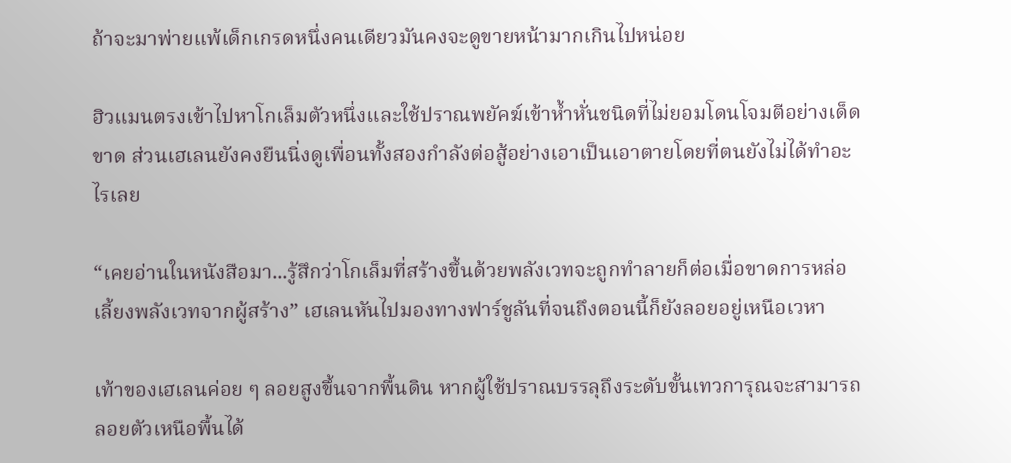ถ้าจะมาพ่ายแพ้เด็กเกรดหนึ่งคนเดียวมันคงจะดูขายหน้ามากเกินไปหน่อย

ฮิวแมนตรงเข้าไปหาโกเล็มตัวหนึ่งและใช้ปราณพยัคฆ์เข้าห้ำหั่นชนิดที่ไม่ยอมโดนโจมตีอย่างเด็ดขาด ส่วนเฮเลนยังคงยืนนิ่งดูเพื่อนทั้งสองกำลังต่อสู้อย่างเอาเป็นเอาตายโดยที่ตนยังไม่ได้ทำอะไรเลย

“เคยอ่านในหนังสือมา...รู้สึกว่าโกเล็มที่สร้างขึ้นด้วยพลังเวทจะถูกทำลายก็ต่อเมื่อขาดการหล่อเลี้ยงพลังเวทจากผู้สร้าง” เฮเลนหันไปมองทางฟาร์ชูลันที่จนถึงตอนนี้ก็ยังลอยอยู่เหนือเวหา

เท้าของเฮเลนค่อย ๆ ลอยสูงขึ้นจากพื้นดิน หากผู้ใช้ปราณบรรลุถึงระดับขั้นเทวการุณจะสามารถลอยตัวเหนือพื้นได้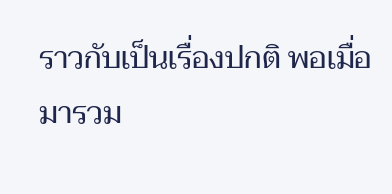ราวกับเป็นเรื่องปกติ พอเมื่อมารวม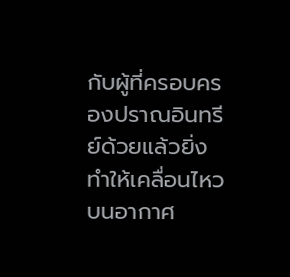กับผู้ที่ครอบครองปราณอินทรีย์ด้วยแล้วยิ่งทำให้เคลื่อนไหวบนอากาศ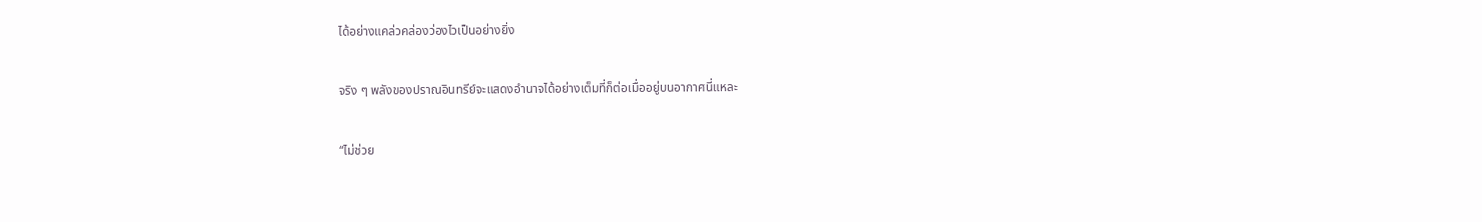ได้อย่างแคล่วคล่องว่องไวเป็นอย่างยิ่ง

จริง ๆ พลังของปราณอินทรีย์จะแสดงอำนาจได้อย่างเต็มที่ก็ต่อเมื่ออยู่บนอากาศนี่แหละ

“ไม่ช่วย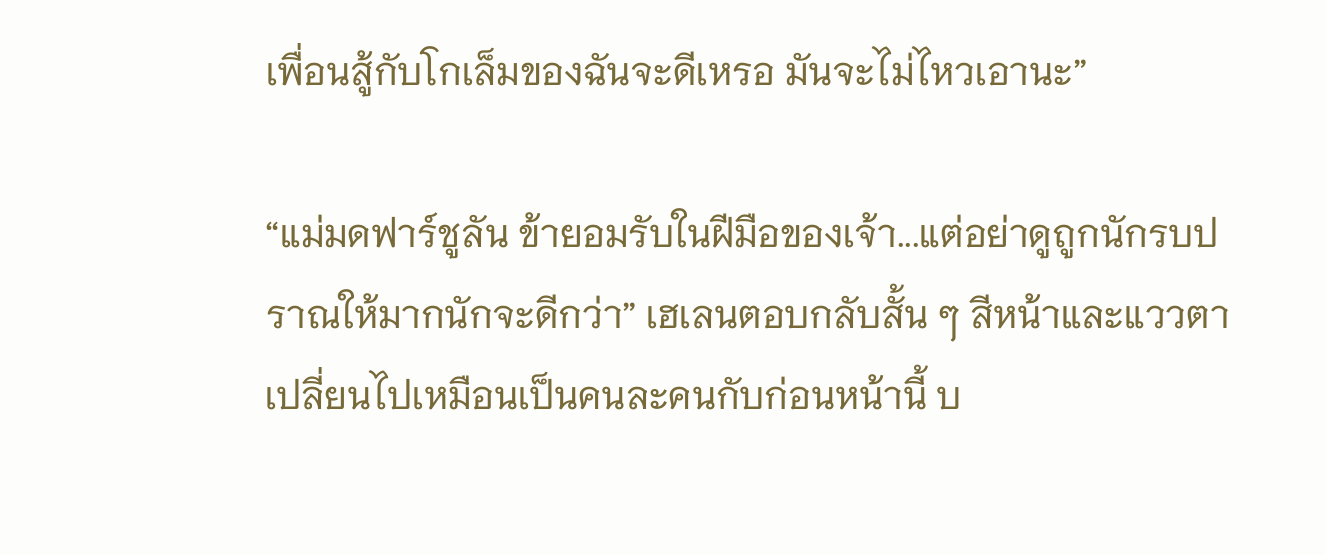เพื่อนสู้กับโกเล็มของฉันจะดีเหรอ มันจะไม่ไหวเอานะ”

“แม่มดฟาร์ชูลัน ข้ายอมรับในฝีมือของเจ้า...แต่อย่าดูถูกนักรบปราณให้มากนักจะดีกว่า” เฮเลนตอบกลับสั้น ๆ สีหน้าและแววตาเปลี่ยนไปเหมือนเป็นคนละคนกับก่อนหน้านี้ บ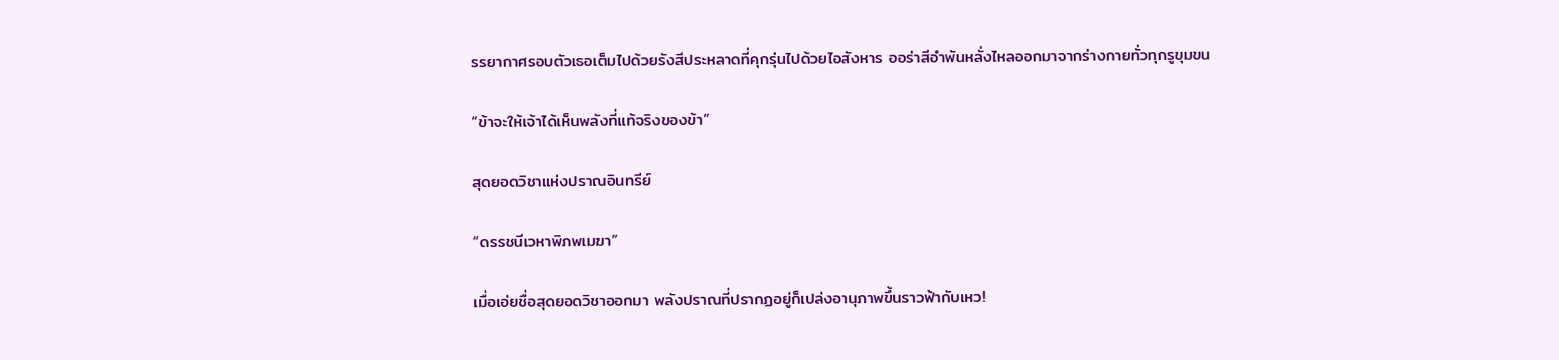รรยากาศรอบตัวเธอเต็มไปด้วยรังสีประหลาดที่คุกรุ่นไปด้วยไอสังหาร ออร่าสีอำพันหลั่งไหลออกมาจากร่างกายทั่วทุกรูขุมขน

“ข้าจะให้เจ้าได้เห็นพลังที่แท้จริงของข้า”

สุดยอดวิชาแห่งปราณอินทรีย์

“ดรรชนีเวหาพิภพเมฆา”

เมื่อเอ่ยชื่อสุดยอดวิชาออกมา พลังปราณที่ปรากฏอยู่ก็เปล่งอานุภาพขึ้นราวฟ้ากับเหว!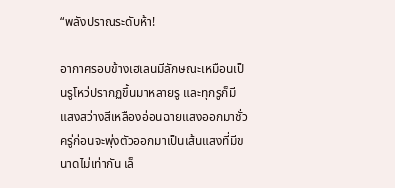“พลังปราณระดับห้า!

อากาศรอบข้างเฮเลนมีลักษณะเหมือนเป็นรูโหว่ปรากฏขึ้นมาหลายรู และทุกรูก็มีแสงสว่างสีเหลืองอ่อนฉายแสงออกมาชั่วครู่ก่อนจะพุ่งตัวออกมาเป็นเส้นแสงที่มีขนาดไม่เท่ากัน เล็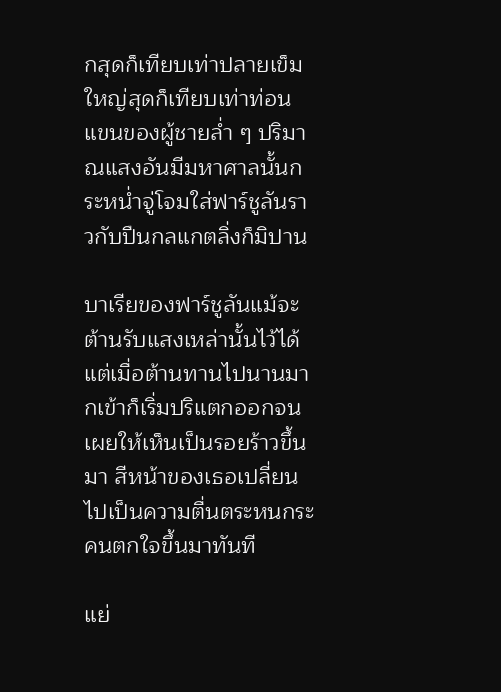กสุดก็เทียบเท่าปลายเข็ม ใหญ่สุดก็เทียบเท่าท่อนแขนของผู้ชายล่ำ ๆ ปริมาณแสงอันมีมหาศาลนั้นกระหน่ำจู่โจมใส่ฟาร์ชูลันราวกับปืนกลแกตลิ่งก็มิปาน

บาเรียของฟาร์ชูลันแม้จะต้านรับแสงเหล่านั้นไว้ได้ แต่เมื่อต้านทานไปนานมากเข้าก็เริ่มปริแตกออกจนเผยให้เห็นเป็นรอยร้าวขึ้นมา สีหน้าของเธอเปลี่ยนไปเป็นความตื่นตระหนกระคนตกใจขึ้นมาทันที

แย่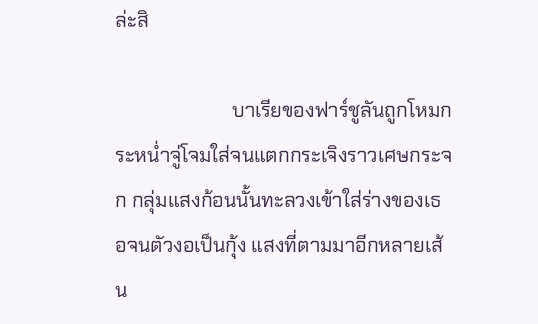ล่ะสิ

                        บาเรียของฟาร์ชูลันถูกโหมกระหน่ำจู่โจมใส่จนแตกกระเจิงราวเศษกระจก กลุ่มแสงก้อนนั้นทะลวงเข้าใส่ร่างของเธอจนตัวงอเป็นกุ้ง แสงที่ตามมาอีกหลายเส้น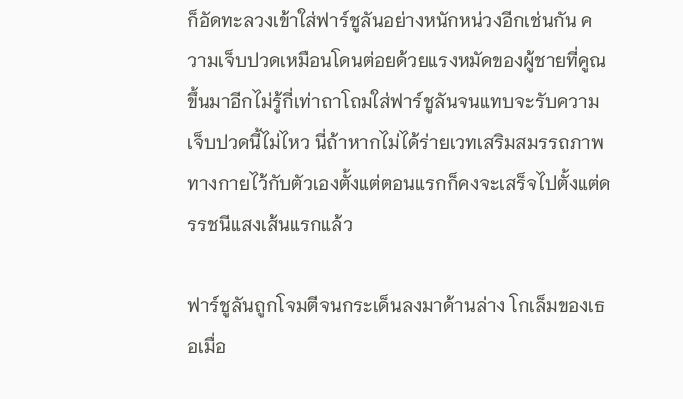ก็อัดทะลวงเข้าใส่ฟาร์ชูลันอย่างหนักหน่วงอีกเช่นกัน ความเจ็บปวดเหมือนโดนต่อยด้วยแรงหมัดของผู้ชายที่คูณขึ้นมาอีกไม่รู้กี่เท่าถาโถมใส่ฟาร์ชูลันจนแทบจะรับความเจ็บปวดนี้ไม่ไหว นี่ถ้าหากไม่ได้ร่ายเวทเสริมสมรรถภาพทางกายไว้กับตัวเองตั้งแต่ตอนแรกก็คงจะเสร็จไปตั้งแต่ดรรชนีแสงเส้นแรกแล้ว

ฟาร์ชูลันถูกโจมตีจนกระเด็นลงมาด้านล่าง โกเล็มของเธอเมื่อ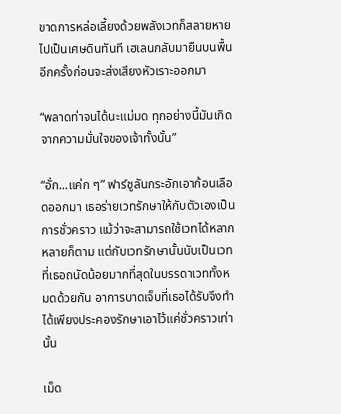ขาดการหล่อเลี้ยงด้วยพลังเวทก็สลายหายไปเป็นเศษดินทันที เฮเลนกลับมายืนบนพื้นอีกครั้งก่อนจะส่งเสียงหัวเราะออกมา

“พลาดท่าจนได้นะแม่มด ทุกอย่างนี้มันเกิดจากความมั่นใจของเจ้าทั้งนั้น”

“อั่ก...แค่ก ๆ” ฟาร์ชูลันกระอักเอาก้อนเลือดออกมา เธอร่ายเวทรักษาให้กับตัวเองเป็นการชั่วคราว แม้ว่าจะสามารถใช้เวทได้หลากหลายก็ตาม แต่กับเวทรักษานั้นนับเป็นเวทที่เธอถนัดน้อยมากที่สุดในบรรดาเวททั้งหมดด้วยกัน อาการบาดเจ็บที่เธอได้รับจึงทำได้เพียงประคองรักษาเอาไว้แค่ชั่วคราวเท่านั้น

เม็ด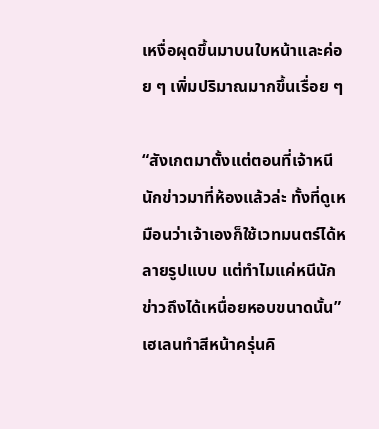เหงื่อผุดขึ้นมาบนใบหน้าและค่อย ๆ เพิ่มปริมาณมากขึ้นเรื่อย ๆ

“สังเกตมาตั้งแต่ตอนที่เจ้าหนีนักข่าวมาที่ห้องแล้วล่ะ ทั้งที่ดูเหมือนว่าเจ้าเองก็ใช้เวทมนตร์ได้หลายรูปแบบ แต่ทำไมแค่หนีนักข่าวถึงได้เหนื่อยหอบขนาดนั้น” เฮเลนทำสีหน้าครุ่นคิ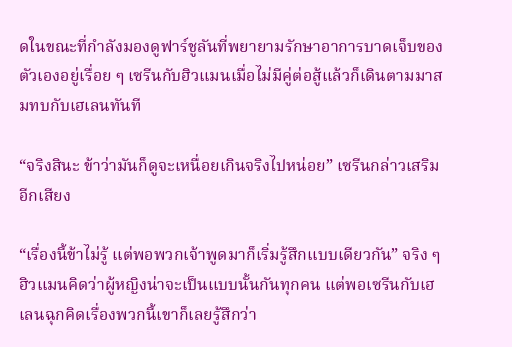ดในขณะที่กำลังมองดูฟาร์ชูลันที่พยายามรักษาอาการบาดเจ็บของตัวเองอยู่เรื่อย ๆ เซรีนกับฮิวแมนเมื่อไม่มีคู่ต่อสู้แล้วก็เดินตามมาสมทบกับเฮเลนทันที

“จริงสินะ ข้าว่ามันก็ดูจะเหนื่อยเกินจริงไปหน่อย” เซรีนกล่าวเสริมอีกเสียง

“เรื่องนี้ข้าไม่รู้ แต่พอพวกเจ้าพูดมาก็เริ่มรู้สึกแบบเดียวกัน” จริง ๆ ฮิวแมนคิดว่าผู้หญิงน่าจะเป็นแบบนั้นกันทุกคน แต่พอเซรีนกับเฮเลนฉุกคิดเรื่องพวกนี้เขาก็เลยรู้สึกว่า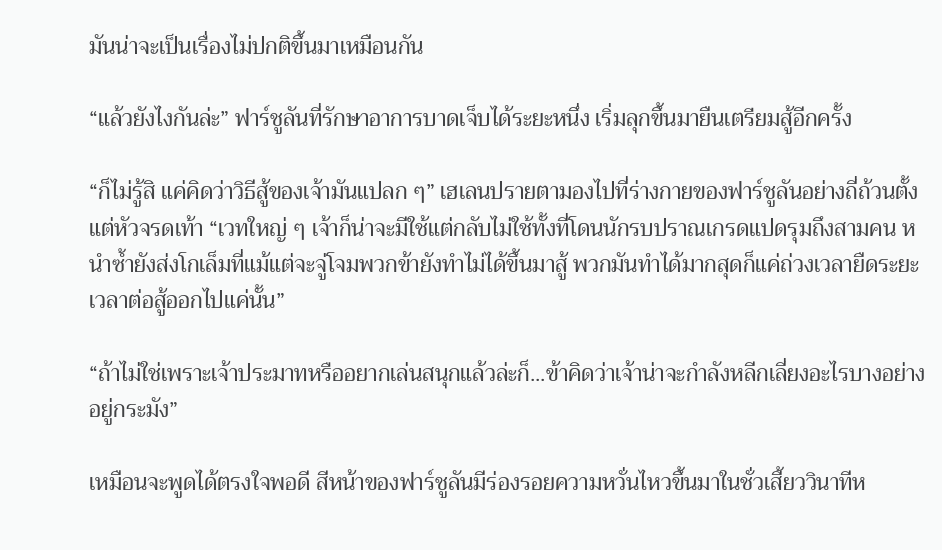มันน่าจะเป็นเรื่องไม่ปกติขึ้นมาเหมือนกัน

“แล้วยังไงกันล่ะ” ฟาร์ชูลันที่รักษาอาการบาดเจ็บได้ระยะหนึ่ง เริ่มลุกขึ้นมายืนเตรียมสู้อีกครั้ง

“ก็ไม่รู้สิ แค่คิดว่าวิธีสู้ของเจ้ามันแปลก ๆ” เฮเลนปรายตามองไปที่ร่างกายของฟาร์ชูลันอย่างถี่ถ้วนตั้งแต่หัวจรดเท้า “เวทใหญ่ ๆ เจ้าก็น่าจะมีใช้แต่กลับไม่ใช้ทั้งที่โดนนักรบปราณเกรดแปดรุมถึงสามคน หนำซ้ำยังส่งโกเล็มที่แม้แต่จะจู่โจมพวกข้ายังทำไม่ได้ขึ้นมาสู้ พวกมันทำได้มากสุดก็แค่ถ่วงเวลายืดระยะเวลาต่อสู้ออกไปแค่นั้น”

“ถ้าไม่ใช่เพราะเจ้าประมาทหรืออยากเล่นสนุกแล้วล่ะก็...ข้าคิดว่าเจ้าน่าจะกำลังหลีกเลี่ยงอะไรบางอย่างอยู่กระมัง”

เหมือนจะพูดได้ตรงใจพอดี สีหน้าของฟาร์ชูลันมีร่องรอยความหวั่นไหวขึ้นมาในชั่วเสี้ยววินาทีห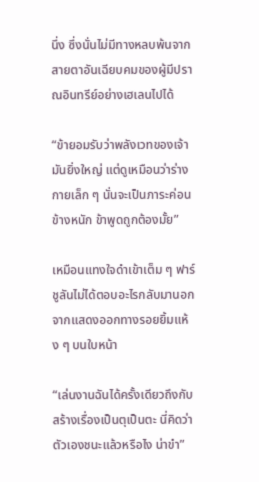นึ่ง ซึ่งนั่นไม่มีทางหลบพ้นจากสายตาอันเฉียบคมของผู้มีปราณอินทรีย์อย่างเฮเลนไปได้

“ข้ายอมรับว่าพลังเวทของเจ้ามันยิ่งใหญ่ แต่ดูเหมือนว่าร่างกายเล็ก ๆ นั่นจะเป็นภาระค่อนข้างหนัก ข้าพูดถูกต้องมั้ย”

เหมือนแทงใจดำเข้าเต็ม ๆ ฟาร์ชูลันไม่ได้ตอบอะไรกลับมานอกจากแสดงออกทางรอยยิ้มแห้ง ๆ บนใบหน้า

“เล่นงานฉันได้ครั้งเดียวถึงกับสร้างเรื่องเป็นตุเป็นตะ นี่คิดว่าตัวเองชนะแล้วหรือไง น่าขำ”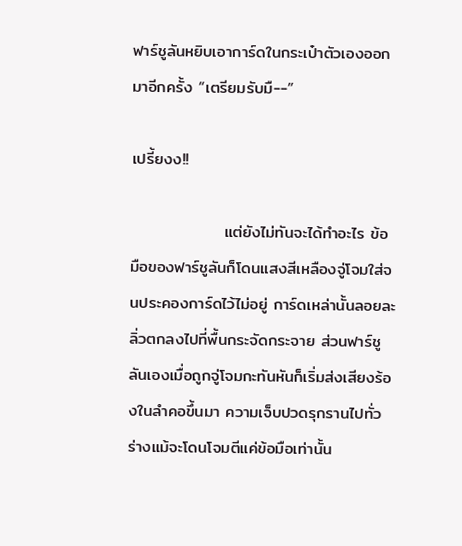ฟาร์ชูลันหยิบเอาการ์ดในกระเป๋าตัวเองออกมาอีกครั้ง “เตรียมรับมื--”

เปรี้ยงง!!

                แต่ยังไม่ทันจะได้ทำอะไร ข้อมือของฟาร์ชูลันก็โดนแสงสีเหลืองจู่โจมใส่จนประคองการ์ดไว้ไม่อยู่ การ์ดเหล่านั้นลอยละลิ่วตกลงไปที่พื้นกระจัดกระจาย ส่วนฟาร์ชูลันเองเมื่อถูกจู่โจมกะทันหันก็เริ่มส่งเสียงร้องในลำคอขึ้นมา ความเจ็บปวดรุกรานไปทั่วร่างแม้จะโดนโจมตีแค่ข้อมือเท่านั้น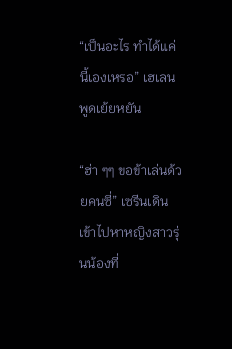“เป็นอะไร ทำได้แค่นี้เองเหรอ” เฮเลนพูดเย้ยหยัน

“ฮ่า ๆๆ ขอข้าเล่นด้วยคนซี่” เซรีนเดินเข้าไปหาหญิงสาวรุ่นน้องที่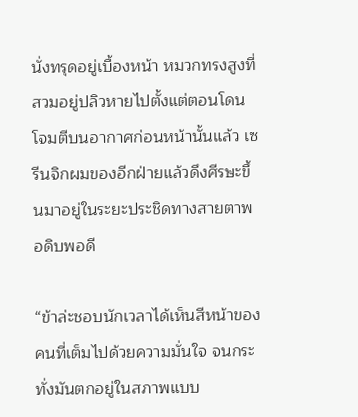นั่งทรุดอยู่เบื้องหน้า หมวกทรงสูงที่สวมอยู่ปลิวหายไปตั้งแต่ตอนโดนโจมตีบนอากาศก่อนหน้านั้นแล้ว เซรีนจิกผมของอีกฝ่ายแล้วดึงศีรษะขึ้นมาอยู่ในระยะประชิดทางสายตาพอดิบพอดี

“ข้าล่ะชอบนักเวลาได้เห็นสีหน้าของคนที่เต็มไปด้วยความมั่นใจ จนกระทั่งมันตกอยู่ในสภาพแบบ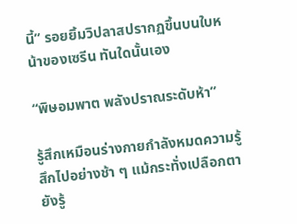นี้” รอยยิ้มวิปลาสปรากฏขึ้นบนใบหน้าของเซรีน ทันใดนั้นเอง

“พิษอมพาต พลังปราณระดับห้า”

รู้สึกเหมือนร่างกายกำลังหมดความรู้สึกไปอย่างช้า ๆ แม้กระทั่งเปลือกตายังรู้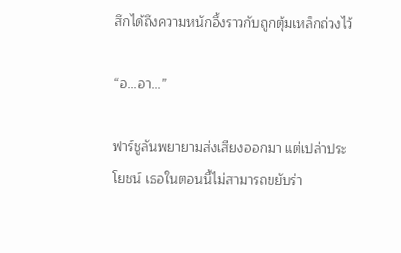สึกได้ถึงความหนักอึ้งราวกับถูกตุ้มเหล็กถ่วงไว้

“อ...อา...”

ฟาร์ชูลันพยายามส่งเสียงออกมา แต่เปล่าประโยชน์ เธอในตอนนี้ไม่สามารถขยับร่า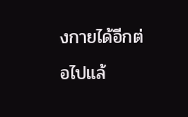งกายได้อีกต่อไปแล้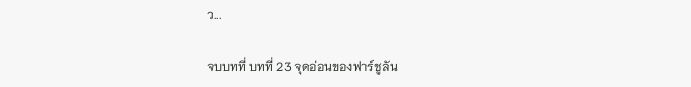ว...

จบบทที่ บทที่ 23 จุดอ่อนของฟาร์ชูลัน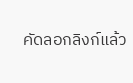คัดลอกลิงก์แล้ว